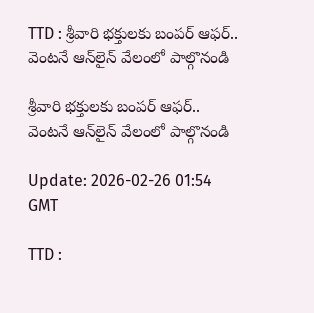TTD : శ్రీవారి భక్తులకు బంపర్ ఆఫర్.. వెంటనే ఆన్‌లైన్ వేలంలో పాల్గొనండి

శ్రీవారి భక్తులకు బంపర్ ఆఫర్.. వెంటనే ఆన్‌లైన్ వేలంలో పాల్గొనండి

Update: 2026-02-26 01:54 GMT

TTD :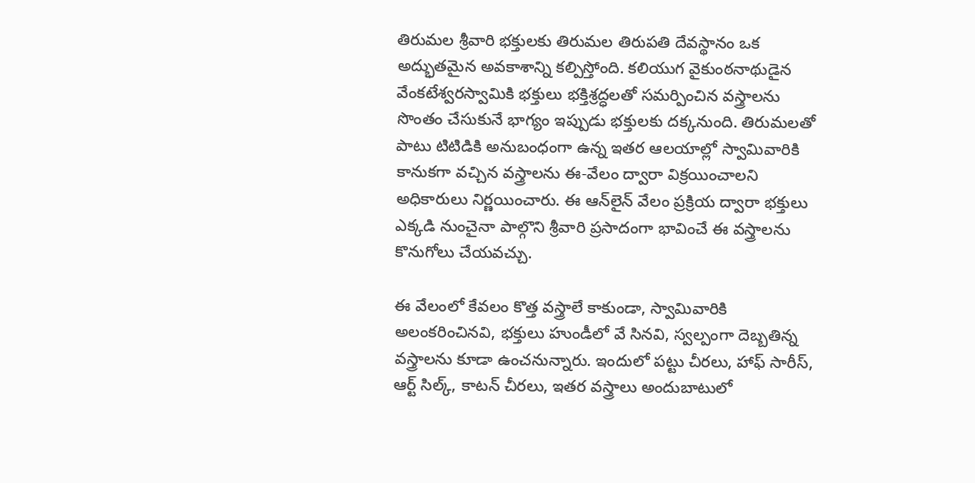తిరుమల శ్రీవారి భక్తులకు తిరుమల తిరుపతి దేవస్థానం ఒక అద్భుతమైన అవకాశాన్ని కల్పిస్తోంది. కలియుగ వైకుంఠనాథుడైన వేంకటేశ్వరస్వామికి భక్తులు భక్తిశ్రద్ధలతో సమర్పించిన వస్త్రాలను సొంతం చేసుకునే భాగ్యం ఇప్పుడు భక్తులకు దక్కనుంది. తిరుమలతో పాటు టిటిడికి అనుబంధంగా ఉన్న ఇతర ఆలయాల్లో స్వామివారికి కానుకగా వచ్చిన వస్త్రాలను ఈ-వేలం ద్వారా విక్రయించాలని అధికారులు నిర్ణయించారు. ఈ ఆన్‌లైన్ వేలం ప్రక్రియ ద్వారా భక్తులు ఎక్కడి నుంచైనా పాల్గొని శ్రీవారి ప్రసాదంగా భావించే ఈ వస్త్రాలను కొనుగోలు చేయవచ్చు.

ఈ వేలంలో కేవలం కొత్త వస్త్రాలే కాకుండా, స్వామివారికి అలంకరించినవి, భక్తులు హుండీలో వే సినవి, స్వల్పంగా దెబ్బతిన్న వస్త్రాలను కూడా ఉంచనున్నారు. ఇందులో పట్టు చీరలు, హాఫ్ సారీస్, ఆర్ట్ సిల్క్, కాటన్ చీరలు, ఇతర వస్త్రాలు అందుబాటులో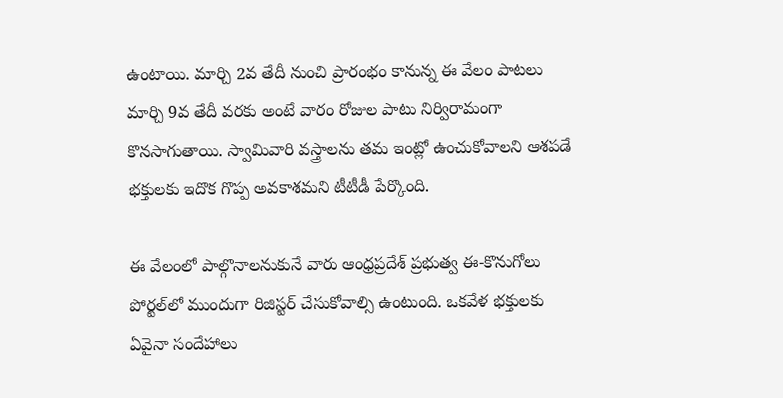ఉంటాయి. మార్చి 2వ తేదీ నుంచి ప్రారంభం కానున్న ఈ వేలం పాటలు మార్చి 9వ తేదీ వరకు అంటే వారం రోజుల పాటు నిర్విరామంగా కొనసాగుతాయి. స్వామివారి వస్త్రాలను తమ ఇంట్లో ఉంచుకోవాలని ఆశపడే భక్తులకు ఇదొక గొప్ప అవకాశమని టీటీడీ పేర్కొంది.

ఈ వేలంలో పాల్గొనాలనుకునే వారు ఆంధ్రప్రదేశ్ ప్రభుత్వ ఈ-కొనుగోలు పోర్టల్‌లో ముందుగా రిజిస్టర్ చేసుకోవాల్సి ఉంటుంది. ఒకవేళ భక్తులకు ఏవైనా సందేహాలు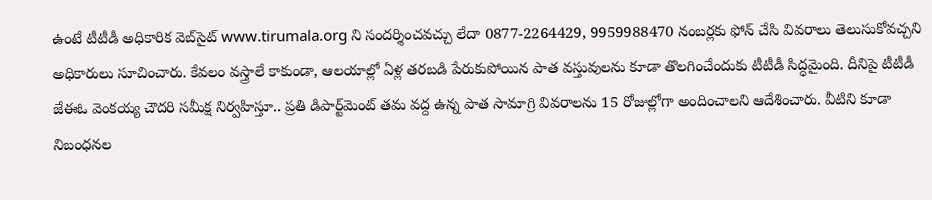ఉంటే టీటీడీ అధికారిక వెబ్‌సైట్ www.tirumala.org ని సందర్శించవచ్చు లేదా 0877-2264429, 9959988470 నంబర్లకు ఫోన్ చేసి వివరాలు తెలుసుకోవచ్చని అధికారులు సూచించారు. కేవలం వస్త్రాలే కాకుండా, ఆలయాల్లో ఏళ్ల తరబడి పేరుకుపోయిన పాత వస్తువులను కూడా తొలగించేందుకు టీటీడీ సిద్ధమైంది. దీనిపై టీటీడీ జేఈఓ వెంకయ్య చౌదరి సమీక్ష నిర్వహిస్తూ.. ప్రతి డిపార్ట్‌మెంట్ తమ వద్ద ఉన్న పాత సామాగ్రి వివరాలను 15 రోజుల్లోగా అందించాలని ఆదేశించారు. వీటిని కూడా నిబంధనల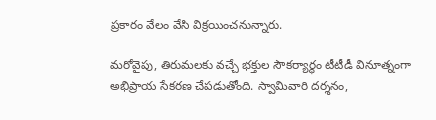ప్రకారం వేలం వేసి విక్రయించనున్నారు.

మరోవైపు, తిరుమలకు వచ్చే భక్తుల సౌకర్యార్థం టీటీడీ వినూత్నంగా అభిప్రాయ సేకరణ చేపడుతోంది. స్వామివారి దర్శనం,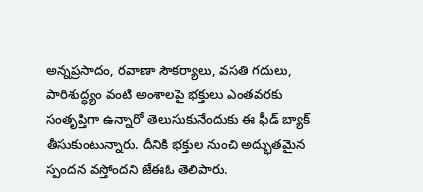అన్నప్రసాదం, రవాణా సౌకర్యాలు, వసతి గదులు, పారిశుద్ధ్యం వంటి అంశాలపై భక్తులు ఎంతవరకు సంతృప్తిగా ఉన్నారో తెలుసుకునేందుకు ఈ ఫీడ్ బ్యాక్ తీసుకుంటున్నారు. దీనికి భక్తుల నుంచి అద్భుతమైన స్పందన వస్తోందని జేఈఓ తెలిపారు.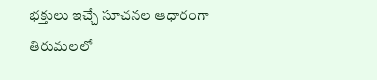భక్తులు ఇచ్చే సూచనల ఆధారంగా తిరుమలలో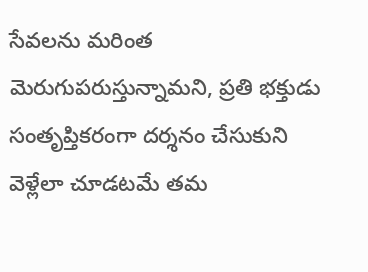సేవలను మరింత మెరుగుపరుస్తున్నామని, ప్రతి భక్తుడు సంతృప్తికరంగా దర్శనం చేసుకుని వెళ్లేలా చూడటమే తమ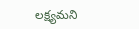లక్ష్యమని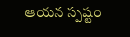ఆయన స్పష్టం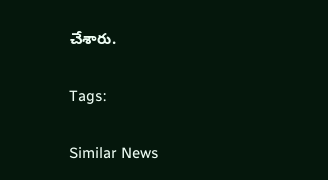చేశారు.

Tags:

Similar News